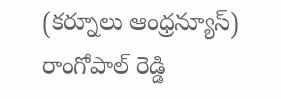(కర్నూలు ఆంధ్రన్యూస్)
రాంగోపాల్ రెడ్డి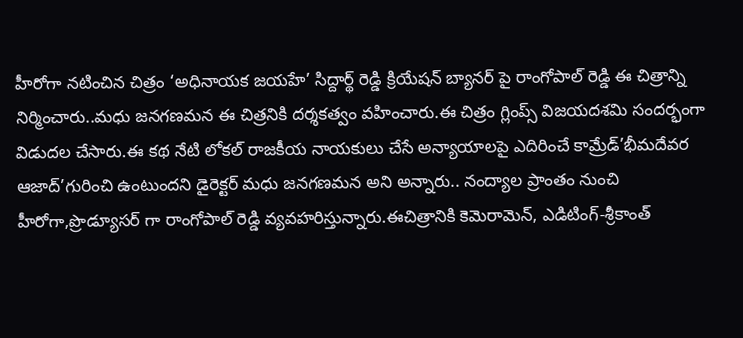హీరోగా నటించిన చిత్రం ‘అధినాయక జయహే’ సిద్దార్థ్ రెడ్డి క్రియేషన్ బ్యానర్ పై రాంగోపాల్ రెడ్డి ఈ చిత్రాన్ని నిర్మించారు..మధు జనగణమన ఈ చిత్రనికి దర్శకత్వం వహించారు.ఈ చిత్రం గ్లింప్స్ విజయదశమి సందర్భంగా విడుదల చేసారు.ఈ కథ నేటి లోకల్ రాజకీయ నాయకులు చేసే అన్యాయాలపై ఎదిరించే కామ్రేడ్’భీమదేవర ఆజాద్’గురించి ఉంటుందని డైరెక్టర్ మధు జనగణమన అని అన్నారు.. నంద్యాల ప్రాంతం నుంచి హీరోగా,ప్రొడ్యూసర్ గా రాంగోపాల్ రెడ్డి వ్యవహరిస్తున్నారు.ఈచిత్రానికి కెమెరామెన్, ఎడిటింగ్-శ్రీకాంత్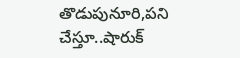తొడుపునూరి,పని చేస్తూ..షారుక్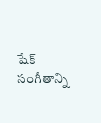షేక్ సంగీతాన్ని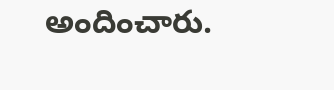అందించారు.